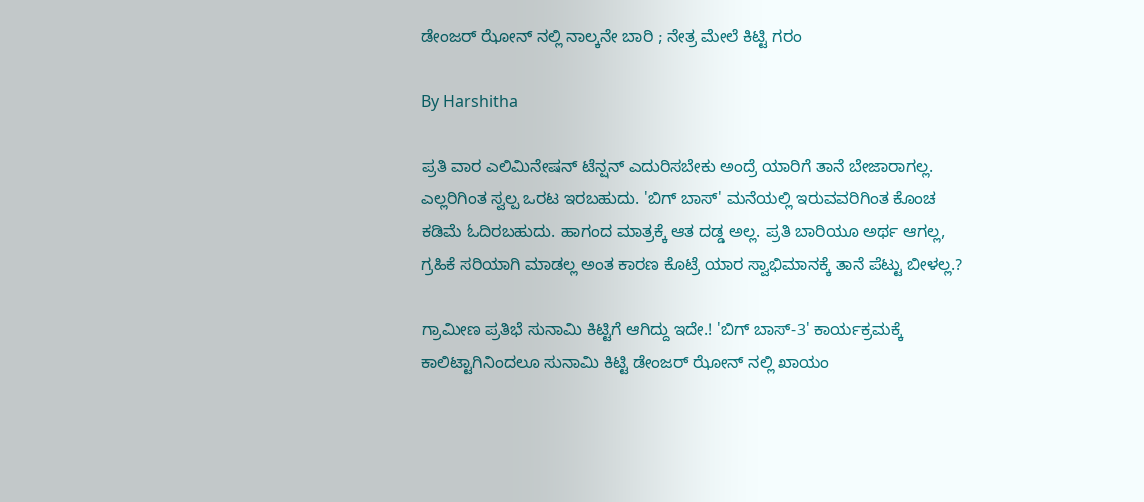ಡೇಂಜರ್ ಝೋನ್ ನಲ್ಲಿ ನಾಲ್ಕನೇ ಬಾರಿ ; ನೇತ್ರ ಮೇಲೆ ಕಿಟ್ಟಿ ಗರಂ

By Harshitha

ಪ್ರತಿ ವಾರ ಎಲಿಮಿನೇಷನ್ ಟೆನ್ಷನ್ ಎದುರಿಸಬೇಕು ಅಂದ್ರೆ ಯಾರಿಗೆ ತಾನೆ ಬೇಜಾರಾಗಲ್ಲ. ಎಲ್ಲರಿಗಿಂತ ಸ್ವಲ್ಪ ಒರಟ ಇರಬಹುದು. 'ಬಿಗ್ ಬಾಸ್' ಮನೆಯಲ್ಲಿ ಇರುವವರಿಗಿಂತ ಕೊಂಚ ಕಡಿಮೆ ಓದಿರಬಹುದು. ಹಾಗಂದ ಮಾತ್ರಕ್ಕೆ ಆತ ದಡ್ಡ ಅಲ್ಲ. ಪ್ರತಿ ಬಾರಿಯೂ ಅರ್ಥ ಆಗಲ್ಲ, ಗ್ರಹಿಕೆ ಸರಿಯಾಗಿ ಮಾಡಲ್ಲ ಅಂತ ಕಾರಣ ಕೊಟ್ರೆ ಯಾರ ಸ್ವಾಭಿಮಾನಕ್ಕೆ ತಾನೆ ಪೆಟ್ಟು ಬೀಳಲ್ಲ.?

ಗ್ರಾಮೀಣ ಪ್ರತಿಭೆ ಸುನಾಮಿ ಕಿಟ್ಟಿಗೆ ಆಗಿದ್ದು ಇದೇ.! 'ಬಿಗ್ ಬಾಸ್-3' ಕಾರ್ಯಕ್ರಮಕ್ಕೆ ಕಾಲಿಟ್ಟಾಗಿನಿಂದಲೂ ಸುನಾಮಿ ಕಿಟ್ಟಿ ಡೇಂಜರ್ ಝೋನ್ ನಲ್ಲಿ ಖಾಯಂ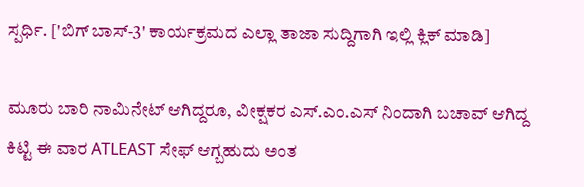ಸ್ಪರ್ಧಿ. ['ಬಿಗ್ ಬಾಸ್-3' ಕಾರ್ಯಕ್ರಮದ ಎಲ್ಲಾ ತಾಜಾ ಸುದ್ದಿಗಾಗಿ ಇಲ್ಲಿ ಕ್ಲಿಕ್ ಮಾಡಿ]

ಮೂರು ಬಾರಿ ನಾಮಿನೇಟ್ ಆಗಿದ್ದರೂ, ವೀಕ್ಷಕರ ಎಸ್.ಎಂ.ಎಸ್ ನಿಂದಾಗಿ ಬಚಾವ್ ಆಗಿದ್ದ ಕಿಟ್ಟಿ ಈ ವಾರ ATLEAST ಸೇಫ್ ಆಗ್ಬಹುದು ಅಂತ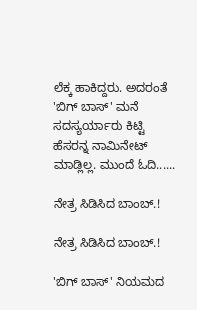ಲೆಕ್ಕ ಹಾಕಿದ್ದರು. ಅದರಂತೆ 'ಬಿಗ್ ಬಾಸ್' ಮನೆ ಸದಸ್ಯರ್ಯಾರು ಕಿಟ್ಟಿ ಹೆಸರನ್ನ ನಾಮಿನೇಟ್ ಮಾಡ್ಲಿಲ್ಲ. ಮುಂದೆ ಓದಿ......

ನೇತ್ರ ಸಿಡಿಸಿದ ಬಾಂಬ್.!

ನೇತ್ರ ಸಿಡಿಸಿದ ಬಾಂಬ್.!

'ಬಿಗ್ ಬಾಸ್' ನಿಯಮದ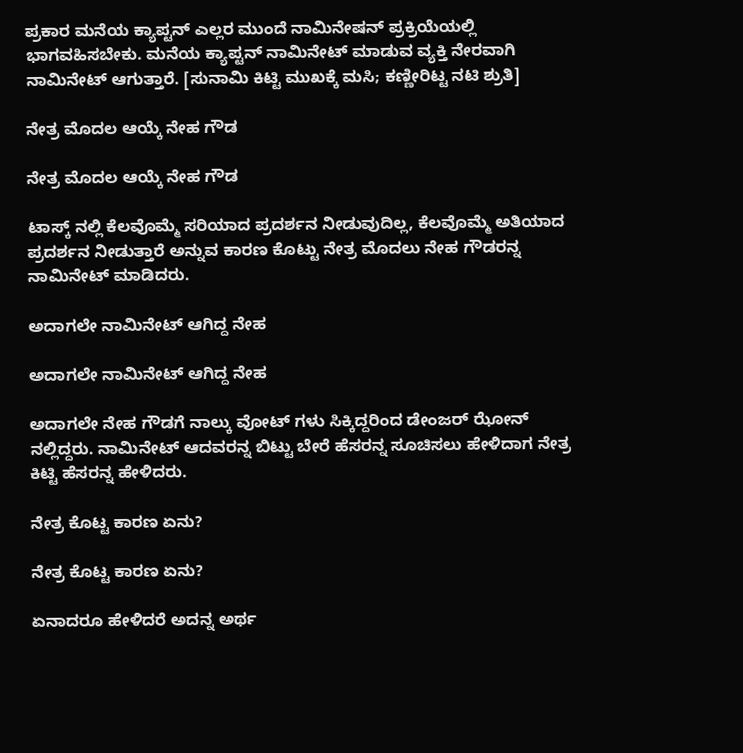ಪ್ರಕಾರ ಮನೆಯ ಕ್ಯಾಪ್ಟನ್ ಎಲ್ಲರ ಮುಂದೆ ನಾಮಿನೇಷನ್ ಪ್ರಕ್ರಿಯೆಯಲ್ಲಿ ಭಾಗವಹಿಸಬೇಕು. ಮನೆಯ ಕ್ಯಾಪ್ಟನ್ ನಾಮಿನೇಟ್ ಮಾಡುವ ವ್ಯಕ್ತಿ ನೇರವಾಗಿ ನಾಮಿನೇಟ್ ಆಗುತ್ತಾರೆ. [ಸುನಾಮಿ ಕಿಟ್ಟಿ ಮುಖಕ್ಕೆ ಮಸಿ; ಕಣ್ಣೀರಿಟ್ಟ ನಟಿ ಶ್ರುತಿ]

ನೇತ್ರ ಮೊದಲ ಆಯ್ಕೆ ನೇಹ ಗೌಡ

ನೇತ್ರ ಮೊದಲ ಆಯ್ಕೆ ನೇಹ ಗೌಡ

ಟಾಸ್ಕ್ ನಲ್ಲಿ ಕೆಲವೊಮ್ಮೆ ಸರಿಯಾದ ಪ್ರದರ್ಶನ ನೀಡುವುದಿಲ್ಲ, ಕೆಲವೊಮ್ಮೆ ಅತಿಯಾದ ಪ್ರದರ್ಶನ ನೀಡುತ್ತಾರೆ ಅನ್ನುವ ಕಾರಣ ಕೊಟ್ಟು ನೇತ್ರ ಮೊದಲು ನೇಹ ಗೌಡರನ್ನ ನಾಮಿನೇಟ್ ಮಾಡಿದರು.

ಅದಾಗಲೇ ನಾಮಿನೇಟ್ ಆಗಿದ್ದ ನೇಹ

ಅದಾಗಲೇ ನಾಮಿನೇಟ್ ಆಗಿದ್ದ ನೇಹ

ಅದಾಗಲೇ ನೇಹ ಗೌಡಗೆ ನಾಲ್ಕು ವೋಟ್ ಗಳು ಸಿಕ್ಕಿದ್ದರಿಂದ ಡೇಂಜರ್ ಝೋನ್ ನಲ್ಲಿದ್ದರು. ನಾಮಿನೇಟ್ ಆದವರನ್ನ ಬಿಟ್ಟು ಬೇರೆ ಹೆಸರನ್ನ ಸೂಚಿಸಲು ಹೇಳಿದಾಗ ನೇತ್ರ ಕಿಟ್ಟಿ ಹೆಸರನ್ನ ಹೇಳಿದರು.

ನೇತ್ರ ಕೊಟ್ಟ ಕಾರಣ ಏನು?

ನೇತ್ರ ಕೊಟ್ಟ ಕಾರಣ ಏನು?

ಏನಾದರೂ ಹೇಳಿದರೆ ಅದನ್ನ ಅರ್ಥ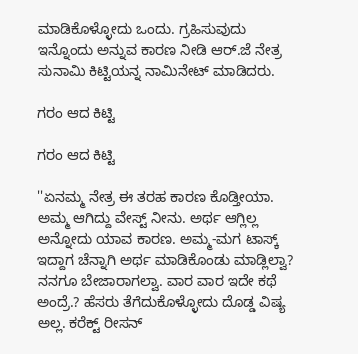ಮಾಡಿಕೊಳ್ಳೋದು ಒಂದು. ಗ್ರಹಿಸುವುದು ಇನ್ನೊಂದು ಅನ್ನುವ ಕಾರಣ ನೀಡಿ ಆರ್.ಜೆ ನೇತ್ರ ಸುನಾಮಿ ಕಿಟ್ಟಿಯನ್ನ ನಾಮಿನೇಟ್ ಮಾಡಿದರು.

ಗರಂ ಆದ ಕಿಟ್ಟಿ

ಗರಂ ಆದ ಕಿಟ್ಟಿ

''ಏನಮ್ಮ ನೇತ್ರ ಈ ತರಹ ಕಾರಣ ಕೊಡ್ತೀಯಾ. ಅಮ್ಮ ಆಗಿದ್ದು ವೇಸ್ಟ್ ನೀನು. ಅರ್ಥ ಆಗ್ಲಿಲ್ಲ ಅನ್ನೋದು ಯಾವ ಕಾರಣ. ಅಮ್ಮ-ಮಗ ಟಾಸ್ಕ್ ಇದ್ದಾಗ ಚೆನ್ನಾಗಿ ಅರ್ಥ ಮಾಡಿಕೊಂಡು ಮಾಡ್ಲಿಲ್ವಾ? ನನಗೂ ಬೇಜಾರಾಗಲ್ವಾ. ವಾರ ವಾರ ಇದೇ ಕಥೆ ಅಂದ್ರೆ.? ಹೆಸರು ತೆಗೆದುಕೊಳ್ಳೋದು ದೊಡ್ಡ ವಿಷ್ಯ ಅಲ್ಲ. ಕರೆಕ್ಟ್ ರೀಸನ್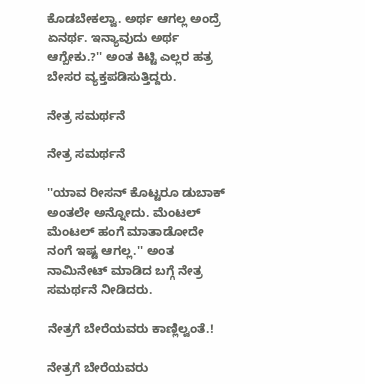ಕೊಡಬೇಕಲ್ವಾ. ಅರ್ಥ ಆಗಲ್ಲ ಅಂದ್ರೆ ಏನರ್ಥ. ಇನ್ಯಾವುದು ಅರ್ಥ ಆಗ್ಬೇಕು.?'' ಅಂತ ಕಿಟ್ಟಿ ಎಲ್ಲರ ಹತ್ರ ಬೇಸರ ವ್ಯಕ್ತಪಡಿಸುತ್ತಿದ್ದರು.

ನೇತ್ರ ಸಮರ್ಥನೆ

ನೇತ್ರ ಸಮರ್ಥನೆ

''ಯಾವ ರೀಸನ್ ಕೊಟ್ಟರೂ ಡುಬಾಕ್ ಅಂತಲೇ ಅನ್ನೋದು. ಮೆಂಟಲ್ ಮೆಂಟಲ್ ಹಂಗೆ ಮಾತಾಡೋದೇ ನಂಗೆ ಇಷ್ಟ ಆಗಲ್ಲ.'' ಅಂತ ನಾಮಿನೇಟ್ ಮಾಡಿದ ಬಗ್ಗೆ ನೇತ್ರ ಸಮರ್ಥನೆ ನೀಡಿದರು.

ನೇತ್ರಗೆ ಬೇರೆಯವರು ಕಾಣ್ಲಿಲ್ವಂತೆ.!

ನೇತ್ರಗೆ ಬೇರೆಯವರು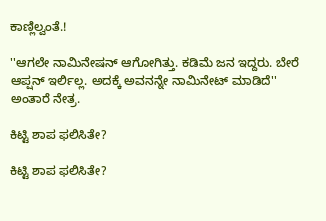ಕಾಣ್ಲಿಲ್ವಂತೆ.!

''ಆಗಲೇ ನಾಮಿನೇಷನ್ ಆಗೋಗಿತ್ತು. ಕಡಿಮೆ ಜನ ಇದ್ದರು. ಬೇರೆ ಆಪ್ಷನ್ ಇರ್ಲಿಲ್ಲ. ಅದಕ್ಕೆ ಅವನನ್ನೇ ನಾಮಿನೇಟ್ ಮಾಡಿದೆ'' ಅಂತಾರೆ ನೇತ್ರ.

ಕಿಟ್ಟಿ ಶಾಪ ಫಲಿಸಿತೇ?

ಕಿಟ್ಟಿ ಶಾಪ ಫಲಿಸಿತೇ?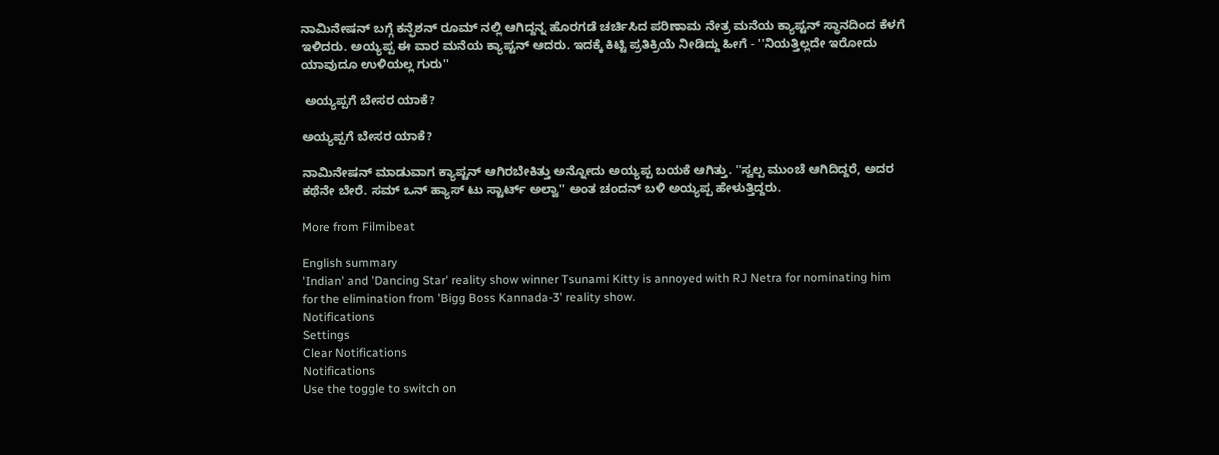ನಾಮಿನೇಷನ್ ಬಗ್ಗೆ ಕನ್ಫೆಶನ್ ರೂಮ್ ನಲ್ಲಿ ಆಗಿದ್ದನ್ನ ಹೊರಗಡೆ ಚರ್ಚಿಸಿದ ಪರಿಣಾಮ ನೇತ್ರ ಮನೆಯ ಕ್ಯಾಪ್ಟನ್ ಸ್ಥಾನದಿಂದ ಕೆಳಗೆ ಇಳಿದರು. ಅಯ್ಯಪ್ಪ ಈ ವಾರ ಮನೆಯ ಕ್ಯಾಪ್ಟನ್ ಆದರು. ಇದಕ್ಕೆ ಕಿಟ್ಟಿ ಪ್ರತಿಕ್ರಿಯೆ ನೀಡಿದ್ದು ಹೀಗೆ - ''ನಿಯತ್ತಿಲ್ಲದೇ ಇರೋದು ಯಾವುದೂ ಉಳಿಯಲ್ಲ ಗುರು''

 ಅಯ್ಯಪ್ಪಗೆ ಬೇಸರ ಯಾಕೆ?

ಅಯ್ಯಪ್ಪಗೆ ಬೇಸರ ಯಾಕೆ?

ನಾಮಿನೇಷನ್ ಮಾಡುವಾಗ ಕ್ಯಾಪ್ಟನ್ ಆಗಿರಬೇಕಿತ್ತು ಅನ್ನೋದು ಅಯ್ಯಪ್ಪ ಬಯಕೆ ಆಗಿತ್ತು. ''ಸ್ವಲ್ಪ ಮುಂಚೆ ಆಗಿದಿದ್ದರೆ, ಅದರ ಕಥೆನೇ ಬೇರೆ. ಸಮ್ ಒನ್ ಹ್ಯಾಸ್ ಟು ಸ್ಟಾರ್ಟ್ ಅಲ್ವಾ'' ಅಂತ ಚಂದನ್ ಬಳಿ ಅಯ್ಯಪ್ಪ ಹೇಳುತ್ತಿದ್ದರು.

More from Filmibeat

English summary
'Indian' and 'Dancing Star' reality show winner Tsunami Kitty is annoyed with RJ Netra for nominating him for the elimination from 'Bigg Boss Kannada-3' reality show.
Notifications
Settings
Clear Notifications
Notifications
Use the toggle to switch on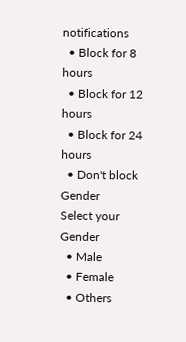notifications
  • Block for 8 hours
  • Block for 12 hours
  • Block for 24 hours
  • Don't block
Gender
Select your Gender
  • Male
  • Female
  • Others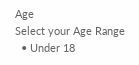Age
Select your Age Range
  • Under 18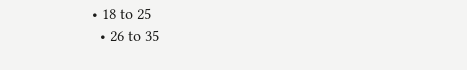• 18 to 25
  • 26 to 35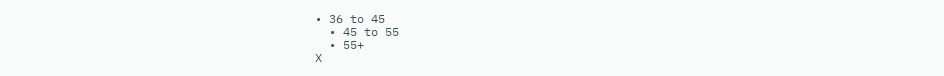• 36 to 45
  • 45 to 55
  • 55+
X